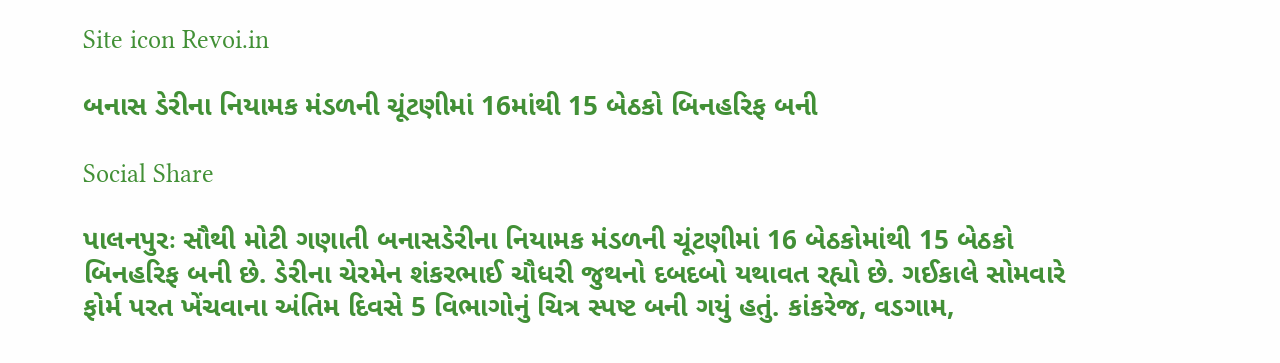Site icon Revoi.in

બનાસ ડેરીના નિયામક મંડળની ચૂંટણીમાં 16માંથી 15 બેઠકો બિનહરિફ બની

Social Share

પાલનપુરઃ સૌથી મોટી ગણાતી બનાસડેરીના નિયામક મંડળની ચૂંટણીમાં 16 બેઠકોમાંથી 15 બેઠકો બિનહરિફ બની છે. ડેરીના ચેરમેન શંકરભાઈ ચૌધરી જુથનો દબદબો યથાવત રહ્યો છે. ગઈકાલે સોમવારે ફોર્મ પરત ખેંચવાના અંતિમ દિવસે 5 વિભાગોનું ચિત્ર સ્પષ્ટ બની ગયું હતું. કાંકરેજ, વડગામ,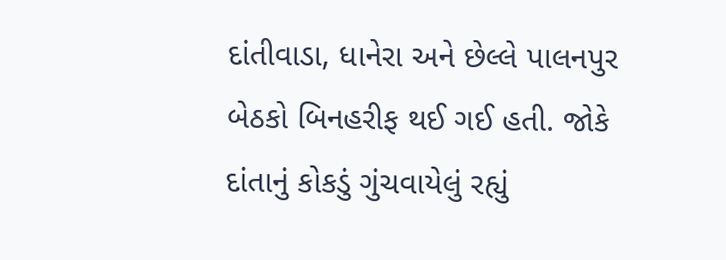દાંતીવાડા, ધાનેરા અને છેલ્લે પાલનપુર બેઠકો બિનહરીફ થઈ ગઈ હતી. જોકે દાંતાનું કોકડું ગુંચવાયેલું રહ્યું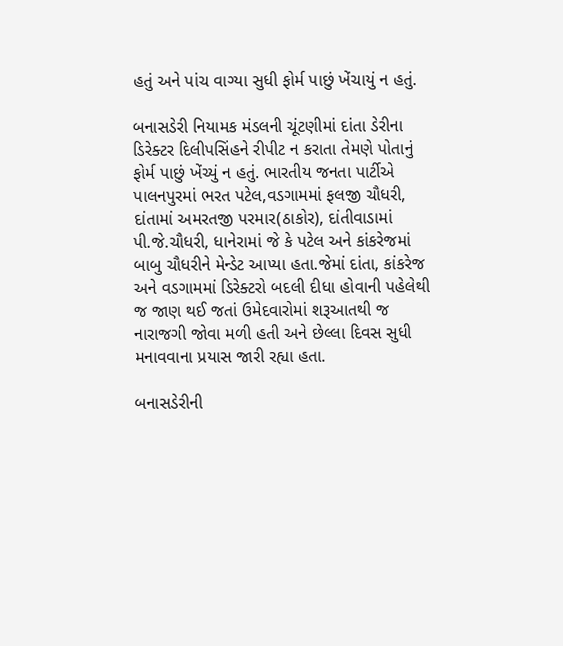હતું અને પાંચ વાગ્યા સુધી ફોર્મ પાછું ખેંચાયું ન હતું.

બનાસડેરી નિયામક મંડલની ચૂંટણીમાં દાંતા ડેરીના ડિરેક્ટર દિલીપસિંહને રીપીટ ન કરાતા તેમણે પોતાનું ફોર્મ પાછું ખેંચ્યું ન હતું. ભારતીય જનતા પાર્ટીએ પાલનપુરમાં ભરત પટેલ,વડગામમાં ફલજી ચૌધરી, દાંતામાં અમરતજી પરમાર(ઠાકોર), દાંતીવાડામાં પી.જે.ચૌધરી, ધાનેરામાં જે કે પટેલ અને કાંકરેજમાં બાબુ ચૌધરીને મેન્ડેટ આપ્યા હતા.જેમાં દાંતા, કાંકરેજ અને વડગામમાં ડિરેક્ટરો બદલી દીધા હોવાની પહેલેથી જ જાણ થઈ જતાં ઉમેદવારોમાં શરૂઆતથી જ નારાજગી જોવા મળી હતી અને છેલ્લા દિવસ સુધી મનાવવાના પ્રયાસ જારી રહ્યા હતા.

બનાસડેરીની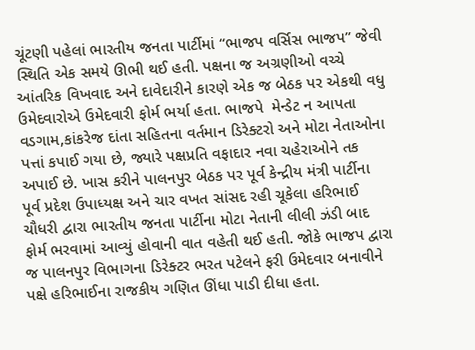ચૂંટણી પહેલાં ભારતીય જનતા પાર્ટીમાં “ભાજપ વર્સિસ ભાજપ” જેવી સ્થિતિ એક સમયે ઊભી થઈ હતી. પક્ષના જ અગ્રણીઓ વચ્ચે આંતરિક વિખવાદ અને દાવેદારીને કારણે એક જ બેઠક પર એકથી વધુ ઉમેદવારોએ ઉમેદવારી ફોર્મ ભર્યા હતા. ભાજપે  મેન્ડેટ ન આપતા  વડગામ,કાંકરેજ દાંતા સહિતના વર્તમાન ડિરેક્ટરો અને મોટા નેતાઓના પત્તાં કપાઈ ગયા છે, જ્યારે પક્ષપ્રતિ વફાદાર નવા ચહેરાઓને તક અપાઈ છે. ખાસ કરીને પાલનપુર બેઠક પર પૂર્વ કેન્દ્રીય મંત્રી પાર્ટીના પૂર્વ પ્રદેશ ઉપાધ્યક્ષ અને ચાર વખત સાંસદ રહી ચૂકેલા હરિભાઈ ચૌધરી દ્વારા ભારતીય જનતા પાર્ટીના મોટા નેતાની લીલી ઝંડી બાદ ફોર્મ ભરવામાં આવ્યું હોવાની વાત વહેતી થઈ હતી. જોકે ભાજપ દ્વારા જ પાલનપુર વિભાગના ડિરેક્ટર ભરત પટેલને ફરી ઉમેદવાર બનાવીને પક્ષે હરિભાઈના રાજકીય ગણિત ઊંધા પાડી દીધા હતા.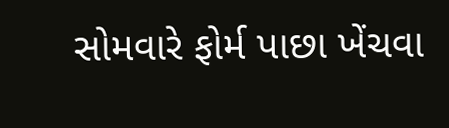સોમવારે ફોર્મ પાછા ખેંચવા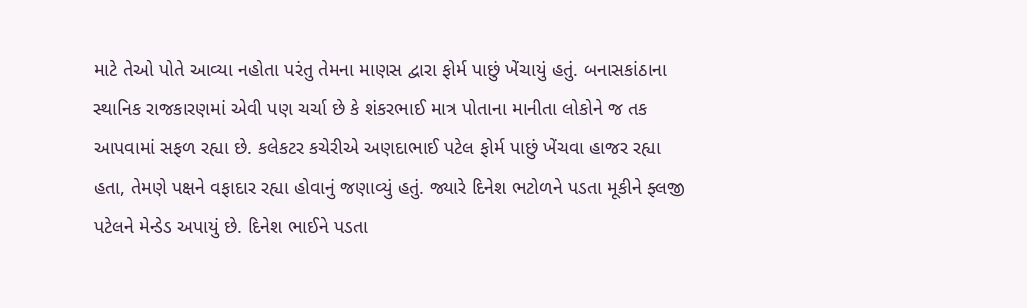માટે તેઓ પોતે આવ્યા નહોતા પરંતુ તેમના માણસ દ્વારા ફોર્મ પાછું ખેંચાયું હતું. બનાસકાંઠાના સ્થાનિક રાજકારણમાં એવી પણ ચર્ચા છે કે શંકરભાઈ માત્ર પોતાના માનીતા લોકોને જ તક આપવામાં સફળ રહ્યા છે. કલેકટર કચેરીએ અણદાભાઈ પટેલ ફોર્મ પાછું ખેંચવા હાજર રહ્યા હતા, તેમણે પક્ષને વફાદાર રહ્યા હોવાનું જણાવ્યું હતું. જ્યારે દિનેશ ભટોળને પડતા મૂકીને ફ્લજી પટેલને મેન્ડેડ અપાયું છે. દિનેશ ભાઈને પડતા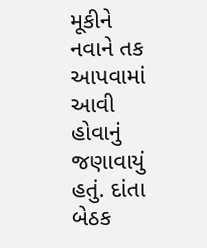મૂકીને નવાને તક આપવામાં આવી હોવાનું જણાવાયું હતું. દાંતા બેઠક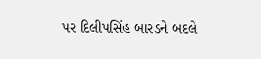પર દિલીપસિંહ બારડને બદલે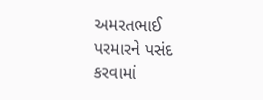અમરતભાઈ પરમારને પસંદ કરવામાં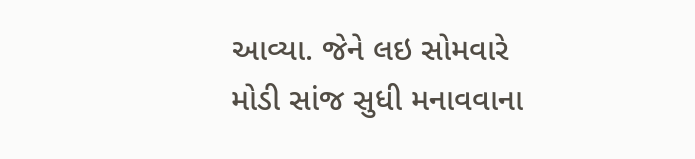આવ્યા. જેને લઇ સોમવારે મોડી સાંજ સુધી મનાવવાના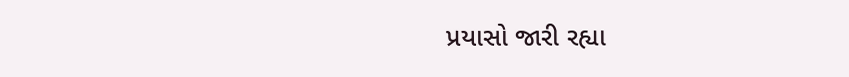પ્રયાસો જારી રહ્યા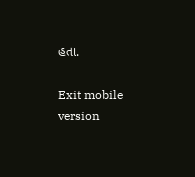હતા.

Exit mobile version